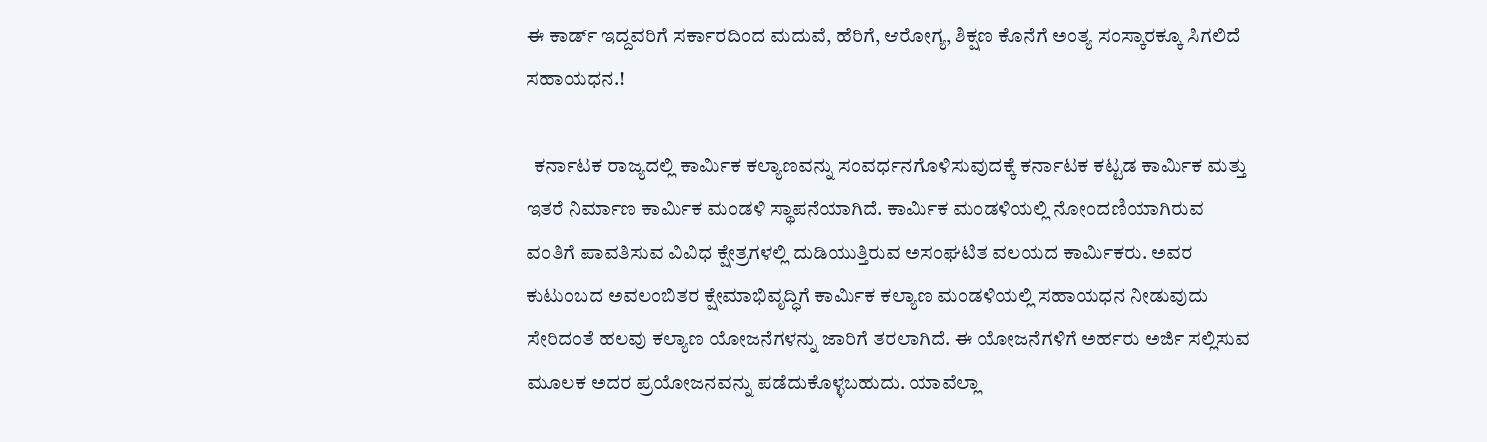ಈ ಕಾರ್ಡ್ ಇದ್ದವರಿಗೆ ಸರ್ಕಾರದಿಂದ ಮದುವೆ, ಹೆರಿಗೆ, ಆರೋಗ್ಯ, ಶಿಕ್ಷಣ ಕೊನೆಗೆ ಅಂತ್ಯ ಸಂಸ್ಕಾರಕ್ಕೂ ಸಿಗಲಿದೆ ಸಹಾಯಧನ.!

  ಕರ್ನಾಟಕ ರಾಜ್ಯದಲ್ಲಿ ಕಾರ್ಮಿಕ ಕಲ್ಯಾಣವನ್ನು ಸಂವರ್ಧನಗೊಳಿಸುವುದಕ್ಕೆ ಕರ್ನಾಟಕ ಕಟ್ಟಡ ಕಾರ್ಮಿಕ ಮತ್ತು ಇತರೆ ನಿರ್ಮಾಣ ಕಾರ್ಮಿಕ ಮಂಡಳಿ ಸ್ಥಾಪನೆಯಾಗಿದೆ. ಕಾರ್ಮಿಕ ಮಂಡಳಿಯಲ್ಲಿ ನೋಂದಣಿಯಾಗಿರುವ ವಂತಿಗೆ ಪಾವತಿಸುವ ವಿವಿಧ ಕ್ಷೇತ್ರಗಳಲ್ಲಿ ದುಡಿಯುತ್ತಿರುವ ಅಸಂಘಟಿತ ವಲಯದ ಕಾರ್ಮಿಕರು. ಅವರ ಕುಟುಂಬದ ಅವಲಂಬಿತರ ಕ್ಷೇಮಾಭಿವೃದ್ಧಿಗೆ ಕಾರ್ಮಿಕ ಕಲ್ಯಾಣ ಮಂಡಳಿಯಲ್ಲಿ ಸಹಾಯಧನ ನೀಡುವುದು ಸೇರಿದಂತೆ ಹಲವು ಕಲ್ಯಾಣ ಯೋಜನೆಗಳನ್ನು ಜಾರಿಗೆ ತರಲಾಗಿದೆ. ಈ ಯೋಜನೆಗಳಿಗೆ ಅರ್ಹರು ಅರ್ಜಿ ಸಲ್ಲಿಸುವ ಮೂಲಕ ಅದರ ಪ್ರಯೋಜನವನ್ನು ಪಡೆದುಕೊಳ್ಳಬಹುದು. ಯಾವೆಲ್ಲಾ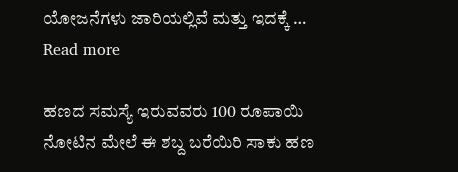ಯೋಜನೆಗಳು ಜಾರಿಯಲ್ಲಿವೆ ಮತ್ತು ಇದಕ್ಕೆ … Read more

ಹಣದ ಸಮಸ್ಯೆ ಇರುವವರು 100 ರೂಪಾಯಿ ನೋಟಿನ ಮೇಲೆ ಈ ಶಬ್ದ ಬರೆಯಿರಿ ಸಾಕು ಹಣ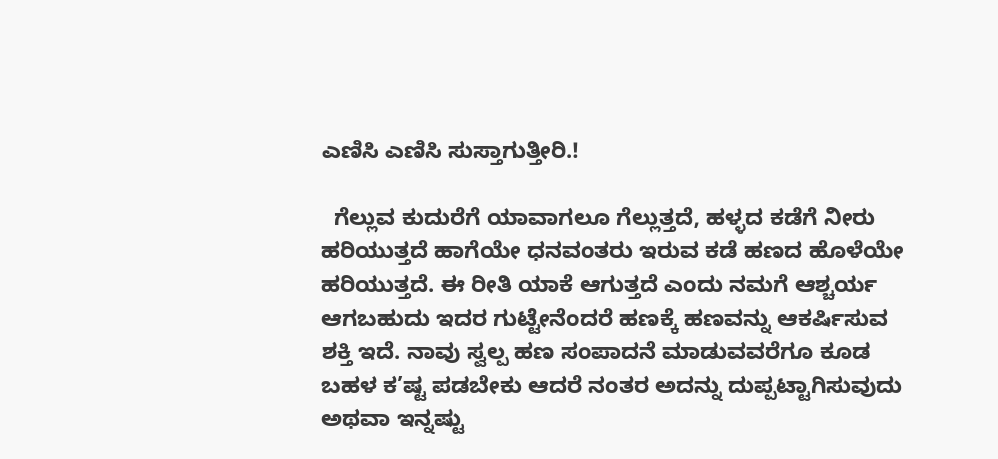ಎಣಿಸಿ ಎಣಿಸಿ ಸುಸ್ತಾಗುತ್ತೀರಿ.!

  ಗೆಲ್ಲುವ ಕುದುರೆಗೆ ಯಾವಾಗಲೂ ಗೆಲ್ಲುತ್ತದೆ, ಹಳ್ಳದ ಕಡೆಗೆ ನೀರು ಹರಿಯುತ್ತದೆ ಹಾಗೆಯೇ ಧನವಂತರು ಇರುವ ಕಡೆ ಹಣದ ಹೊಳೆಯೇ ಹರಿಯುತ್ತದೆ. ಈ ರೀತಿ ಯಾಕೆ ಆಗುತ್ತದೆ ಎಂದು ನಮಗೆ ಆಶ್ಚರ್ಯ ಆಗಬಹುದು ಇದರ ಗುಟ್ಟೇನೆಂದರೆ ಹಣಕ್ಕೆ ಹಣವನ್ನು ಆಕರ್ಷಿಸುವ ಶಕ್ತಿ ಇದೆ. ನಾವು ಸ್ವಲ್ಪ ಹಣ ಸಂಪಾದನೆ ಮಾಡುವವರೆಗೂ ಕೂಡ ಬಹಳ ಕ’ಷ್ಟ ಪಡಬೇಕು ಆದರೆ ನಂತರ ಅದನ್ನು ದುಪ್ಪಟ್ಟಾಗಿಸುವುದು ಅಥವಾ ಇನ್ನಷ್ಟು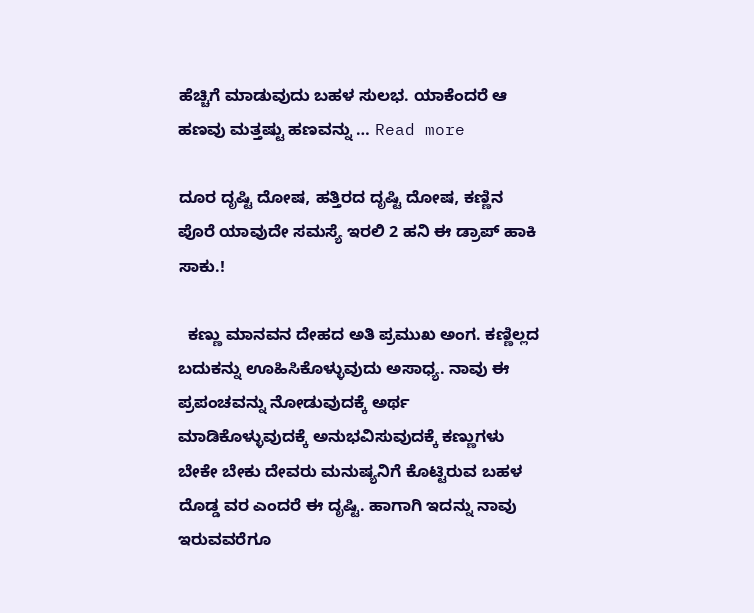ಹೆಚ್ಚಿಗೆ ಮಾಡುವುದು ಬಹಳ ಸುಲಭ. ಯಾಕೆಂದರೆ ಆ ಹಣವು ಮತ್ತಷ್ಟು ಹಣವನ್ನು … Read more

ದೂರ ದೃಷ್ಟಿ ದೋಷ, ಹತ್ತಿರದ ದೃಷ್ಟಿ ದೋಷ, ಕಣ್ಣಿನ ಪೊರೆ ಯಾವುದೇ ಸಮಸ್ಯೆ ಇರಲಿ 2 ಹನಿ ಈ ಡ್ರಾಪ್ ಹಾಕಿ ಸಾಕು.!

  ಕಣ್ಣು ಮಾನವನ ದೇಹದ ಅತಿ ಪ್ರಮುಖ ಅಂಗ. ಕಣ್ಣಿಲ್ಲದ ಬದುಕನ್ನು ಊಹಿಸಿಕೊಳ್ಳುವುದು ಅಸಾಧ್ಯ. ನಾವು ಈ ಪ್ರಪಂಚವನ್ನು ನೋಡುವುದಕ್ಕೆ ಅರ್ಥ ಮಾಡಿಕೊಳ್ಳುವುದಕ್ಕೆ ಅನುಭವಿಸುವುದಕ್ಕೆ ಕಣ್ಣುಗಳು ಬೇಕೇ ಬೇಕು ದೇವರು ಮನುಷ್ಯನಿಗೆ ಕೊಟ್ಟಿರುವ ಬಹಳ ದೊಡ್ಡ ವರ ಎಂದರೆ ಈ ದೃಷ್ಟಿ‌. ಹಾಗಾಗಿ ಇದನ್ನು ನಾವು ಇರುವವರೆಗೂ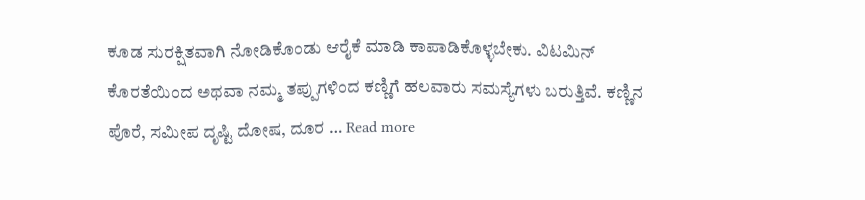ಕೂಡ ಸುರಕ್ಷಿತವಾಗಿ ನೋಡಿಕೊಂಡು ಆರೈಕೆ ಮಾಡಿ ಕಾಪಾಡಿಕೊಳ್ಳಬೇಕು. ವಿಟಮಿನ್ ಕೊರತೆಯಿಂದ ಅಥವಾ ನಮ್ಮ ತಪ್ಪುಗಳಿಂದ ಕಣ್ಣಿಗೆ ಹಲವಾರು ಸಮಸ್ಯೆಗಳು ಬರುತ್ತಿವೆ. ಕಣ್ಣಿನ ಪೊರೆ, ಸಮೀಪ ದೃಷ್ಟಿ ದೋಷ, ದೂರ … Read more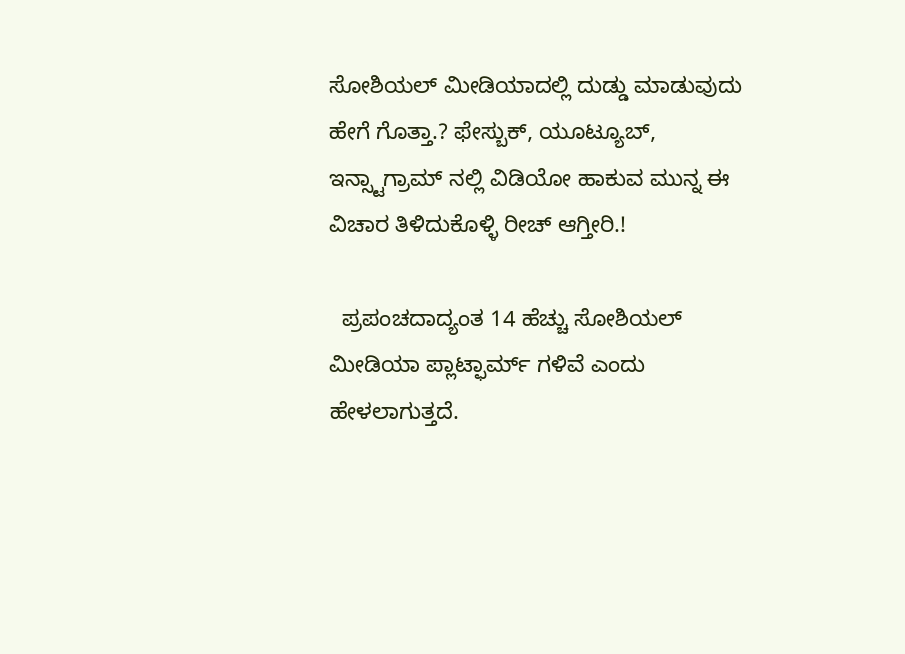ಸೋಶಿಯಲ್ ಮೀಡಿಯಾದಲ್ಲಿ ದುಡ್ಡು ಮಾಡುವುದು ಹೇಗೆ ಗೊತ್ತಾ.? ಫೇಸ್ಬುಕ್, ಯೂಟ್ಯೂಬ್, ಇನ್ಸ್ಟಾಗ್ರಾಮ್ ನಲ್ಲಿ ವಿಡಿಯೋ ಹಾಕುವ ಮುನ್ನ ಈ ವಿಚಾರ ತಿಳಿದುಕೊಳ್ಳಿ ರೀಚ್ ಆಗ್ತೀರಿ.!

  ಪ್ರಪಂಚದಾದ್ಯಂತ 14 ಹೆಚ್ಚು ಸೋಶಿಯಲ್ ಮೀಡಿಯಾ ಪ್ಲಾಟ್ಫಾರ್ಮ್ ಗಳಿವೆ ಎಂದು ಹೇಳಲಾಗುತ್ತದೆ.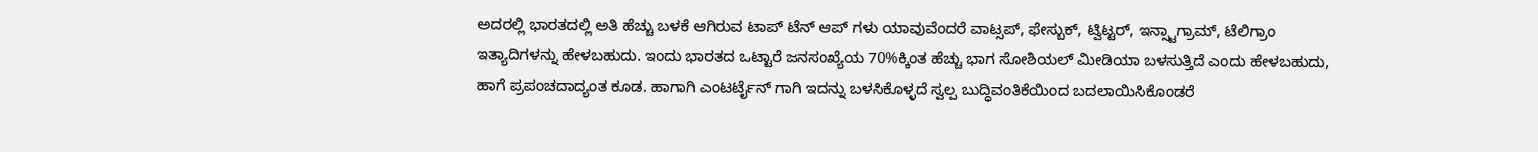ಅದರಲ್ಲಿ ಭಾರತದಲ್ಲಿ ಅತಿ ಹೆಚ್ಚು ಬಳಕೆ ಆಗಿರುವ ಟಾಪ್ ಟೆನ್ ಆಪ್ ಗಳು ಯಾವುವೆಂದರೆ ವಾಟ್ಸಪ್, ಫೇಸ್ಬುಕ್, ಟ್ವಿಟ್ಟರ್, ಇನ್ಸ್ಟಾಗ್ರಾಮ್, ಟೆಲಿಗ್ರಾಂ ಇತ್ಯಾದಿಗಳನ್ನು ಹೇಳಬಹುದು. ಇಂದು ಭಾರತದ ಒಟ್ಟಾರೆ ಜನಸಂಖ್ಯೆಯ 70%ಕ್ಕಿಂತ ಹೆಚ್ಚು ಭಾಗ ಸೋಶಿಯಲ್ ಮೀಡಿಯಾ ಬಳಸುತ್ತಿದೆ ಎಂದು ಹೇಳಬಹುದು, ಹಾಗೆ ಪ್ರಪಂಚದಾದ್ಯಂತ ಕೂಡ. ಹಾಗಾಗಿ ಎಂಟರ್ಟೈನ್ ಗಾಗಿ ಇದನ್ನು ಬಳಸಿಕೊಳ್ಳದೆ ಸ್ವಲ್ಪ ಬುದ್ಧಿವಂತಿಕೆಯಿಂದ ಬದಲಾಯಿಸಿಕೊಂಡರೆ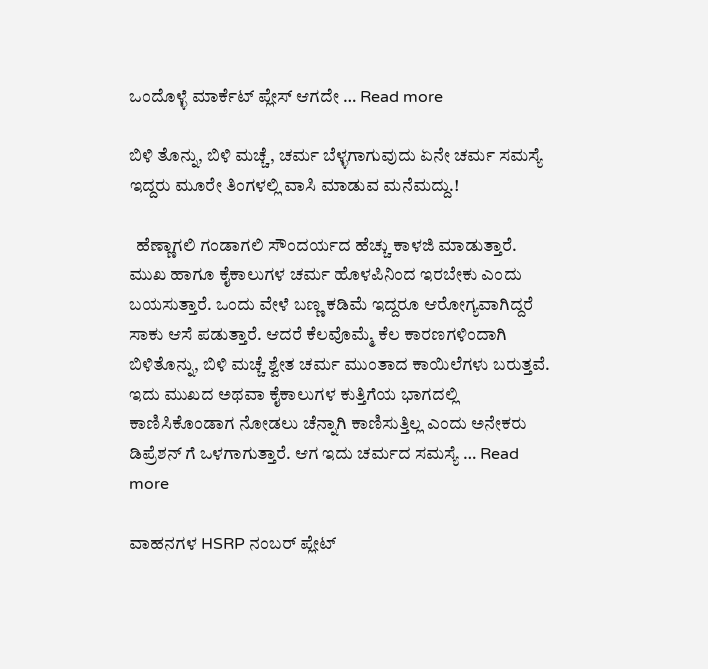ಒಂದೊಳ್ಳೆ ಮಾರ್ಕೆಟ್ ಪ್ಲೇಸ್ ಆಗದೇ … Read more

ಬಿಳಿ ತೊನ್ನು, ಬಿಳಿ ಮಚ್ಚೆ, ಚರ್ಮ ಬೆಳ್ಳಗಾಗುವುದು ಏನೇ ಚರ್ಮ ಸಮಸ್ಯೆ ಇದ್ದರು ಮೂರೇ ತಿಂಗಳಲ್ಲಿ ವಾಸಿ ಮಾಡುವ ಮನೆಮದ್ದು.!

  ಹೆಣ್ಣಾಗಲಿ ಗಂಡಾಗಲಿ ಸೌಂದರ್ಯದ ಹೆಚ್ಚು ಕಾಳಜಿ ಮಾಡುತ್ತಾರೆ. ಮುಖ ಹಾಗೂ ಕೈಕಾಲುಗಳ ಚರ್ಮ ಹೊಳಪಿನಿಂದ ಇರಬೇಕು ಎಂದು ಬಯಸುತ್ತಾರೆ. ಒಂದು ವೇಳೆ ಬಣ್ಣ ಕಡಿಮೆ ಇದ್ದರೂ ಆರೋಗ್ಯವಾಗಿದ್ದರೆ ಸಾಕು ಆಸೆ ಪಡುತ್ತಾರೆ. ಆದರೆ ಕೆಲವೊಮ್ಮೆ ಕೆಲ ಕಾರಣಗಳಿಂದಾಗಿ ಬಿಳಿತೊನ್ನು, ಬಿಳಿ ಮಚ್ಚೆ ಶ್ವೇತ ಚರ್ಮ ಮುಂತಾದ ಕಾಯಿಲೆಗಳು ಬರುತ್ತವೆ. ಇದು ಮುಖದ ಅಥವಾ ಕೈಕಾಲುಗಳ ಕುತ್ತಿಗೆಯ ಭಾಗದಲ್ಲಿ ಕಾಣಿಸಿಕೊಂಡಾಗ ನೋಡಲು ಚೆನ್ನಾಗಿ ಕಾಣಿಸುತ್ತಿಲ್ಲ ಎಂದು ಅನೇಕರು ಡಿಪ್ರೆಶನ್ ಗೆ ಒಳಗಾಗುತ್ತಾರೆ. ಆಗ ಇದು ಚರ್ಮದ ಸಮಸ್ಯೆ … Read more

ವಾಹನಗಳ HSRP ನಂಬರ್ ಪ್ಲೇಟ್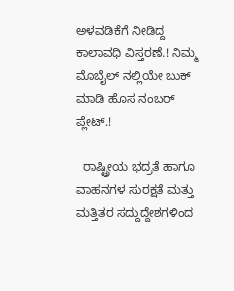ಅಳವಡಿಕೆಗೆ ನೀಡಿದ್ದ ಕಾಲಾವಧಿ ವಿಸ್ತರಣೆ.! ನಿಮ್ಮ ಮೊಬೈಲ್ ನಲ್ಲಿಯೇ ಬುಕ್ ಮಾಡಿ ಹೊಸ ನಂಬರ್ ಪ್ಲೇಟ್.!

  ರಾಷ್ಟ್ರೀಯ ಭದ್ರತೆ ಹಾಗೂ ವಾಹನಗಳ ಸುರಕ್ಷತೆ ಮತ್ತು ಮತ್ತಿತರ ಸದ್ದುದ್ದೇಶಗಳಿಂದ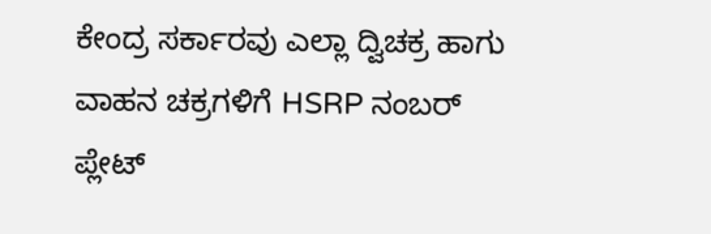ಕೇಂದ್ರ ಸರ್ಕಾರವು ಎಲ್ಲಾ ದ್ವಿಚಕ್ರ ಹಾಗು ವಾಹನ ಚಕ್ರಗಳಿಗೆ HSRP ನಂಬರ್ ಪ್ಲೇಟ್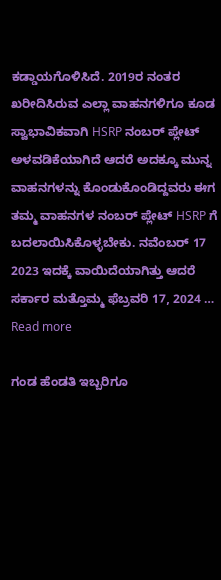ಕಡ್ಡಾಯಗೊಳಿಸಿದೆ. 2019ರ ನಂತರ ಖರೀದಿಸಿರುವ ಎಲ್ಲಾ ವಾಹನಗಳಿಗೂ ಕೂಡ ಸ್ವಾಭಾವಿಕವಾಗಿ HSRP ನಂಬರ್ ಪ್ಲೇಟ್ ಅಳವಡಿಕೆಯಾಗಿದೆ ಆದರೆ ಅದಕ್ಕೂ ಮುನ್ನ ವಾಹನಗಳನ್ನು ಕೊಂಡುಕೊಂಡಿದ್ದವರು ಈಗ ತಮ್ಮ ವಾಹನಗಳ ನಂಬರ್ ಪ್ಲೇಟ್ HSRP ಗೆ ಬದಲಾಯಿಸಿಕೊಳ್ಳಬೇಕು. ನವೆಂಬರ್ 17 2023 ಇದಕ್ಕೆ ವಾಯಿದೆಯಾಗಿತ್ತು ಆದರೆ ಸರ್ಕಾರ ಮತ್ತೊಮ್ಮ ಫೆಬ್ರವರಿ 17, 2024 … Read more

ಗಂಡ ಹೆಂಡತಿ ಇಬ್ಬರಿಗೂ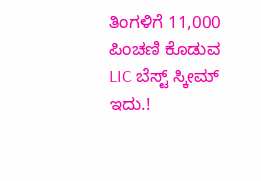ತಿಂಗಳಿಗೆ 11,000 ಪಿಂಚಣಿ ಕೊಡುವ LIC ಬೆಸ್ಟ್ ಸ್ಕೀಮ್ ಇದು.!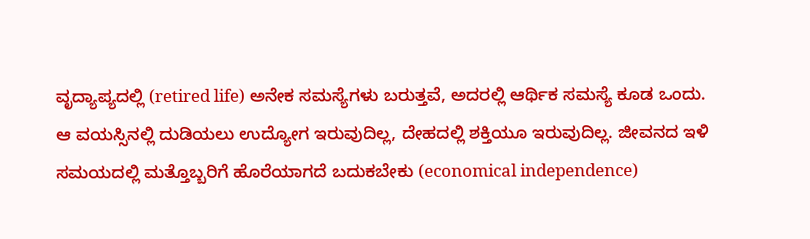ವೃದ್ಯಾಪ್ಯದಲ್ಲಿ (retired life) ಅನೇಕ ಸಮಸ್ಯೆಗಳು ಬರುತ್ತವೆ, ಅದರಲ್ಲಿ ಆರ್ಥಿಕ ಸಮಸ್ಯೆ ಕೂಡ ಒಂದು. ಆ ವಯಸ್ಸಿನಲ್ಲಿ ದುಡಿಯಲು ಉದ್ಯೋಗ ಇರುವುದಿಲ್ಲ, ದೇಹದಲ್ಲಿ ಶಕ್ತಿಯೂ ಇರುವುದಿಲ್ಲ. ಜೀವನದ ಇಳಿ ಸಮಯದಲ್ಲಿ ಮತ್ತೊಬ್ಬರಿಗೆ ಹೊರೆಯಾಗದೆ ಬದುಕಬೇಕು (economical independence)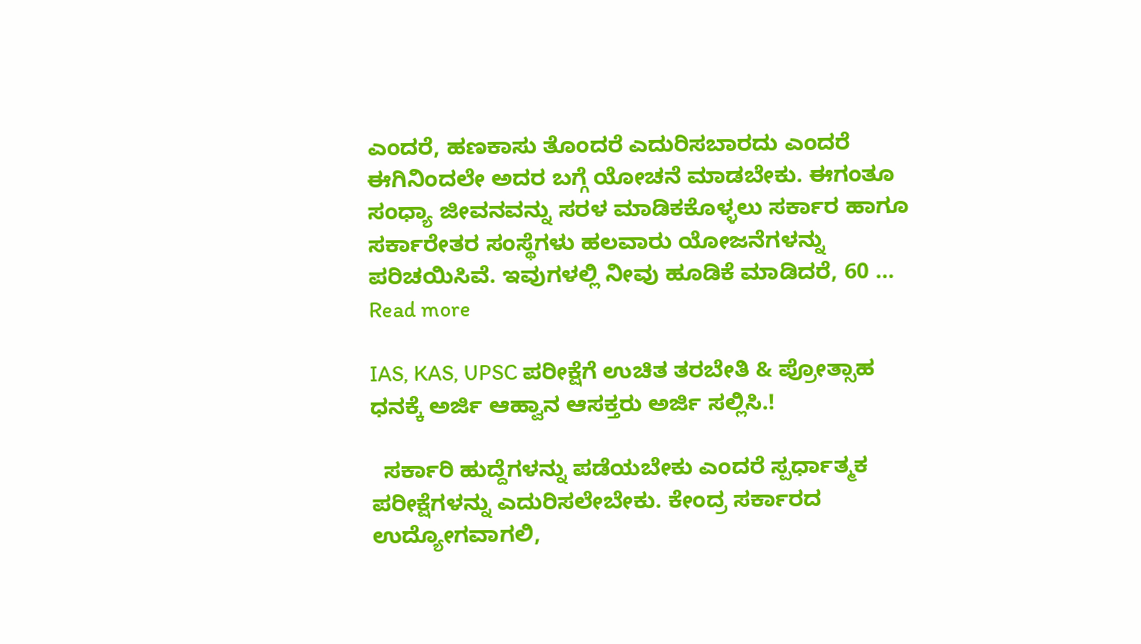ಎಂದರೆ, ಹಣಕಾಸು ತೊಂದರೆ ಎದುರಿಸಬಾರದು ಎಂದರೆ ಈಗಿನಿಂದಲೇ ಅದರ ಬಗ್ಗೆ ಯೋಚನೆ ಮಾಡಬೇಕು. ಈಗಂತೂ ಸಂಧ್ಯಾ ಜೀವನವನ್ನು ಸರಳ ಮಾಡಿಕ‌ಕೊಳ್ಳಲು ಸರ್ಕಾರ ಹಾಗೂ ಸರ್ಕಾರೇತರ ಸಂಸ್ಥೆಗಳು ಹಲವಾರು ಯೋಜನೆಗಳನ್ನು ಪರಿಚಯಿಸಿವೆ. ಇವುಗಳಲ್ಲಿ ನೀವು ಹೂಡಿಕೆ ಮಾಡಿದರೆ, 60 … Read more

IAS, KAS, UPSC ಪರೀಕ್ಷೆಗೆ ಉಚಿತ ತರಬೇತಿ & ಪ್ರೋತ್ಸಾಹ ಧನಕ್ಕೆ ಅರ್ಜಿ ಆಹ್ವಾನ ಆಸಕ್ತರು ಅರ್ಜಿ ಸಲ್ಲಿಸಿ.!

  ಸರ್ಕಾರಿ ಹುದ್ದೆಗಳನ್ನು ಪಡೆಯಬೇಕು ಎಂದರೆ ಸ್ಪರ್ಧಾತ್ಮಕ ಪರೀಕ್ಷೆಗಳನ್ನು ಎದುರಿಸಲೇಬೇಕು. ಕೇಂದ್ರ ಸರ್ಕಾರದ ಉದ್ಯೋಗವಾಗಲಿ,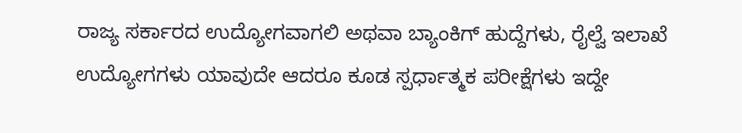ರಾಜ್ಯ ಸರ್ಕಾರದ ಉದ್ಯೋಗವಾಗಲಿ ಅಥವಾ ಬ್ಯಾಂಕಿಗ್ ಹುದ್ದೆಗಳು, ರೈಲ್ವೆ ಇಲಾಖೆ ಉದ್ಯೋಗಗಳು ಯಾವುದೇ ಆದರೂ ಕೂಡ ಸ್ಪರ್ಧಾತ್ಮಕ ಪರೀಕ್ಷೆಗಳು ಇದ್ದೇ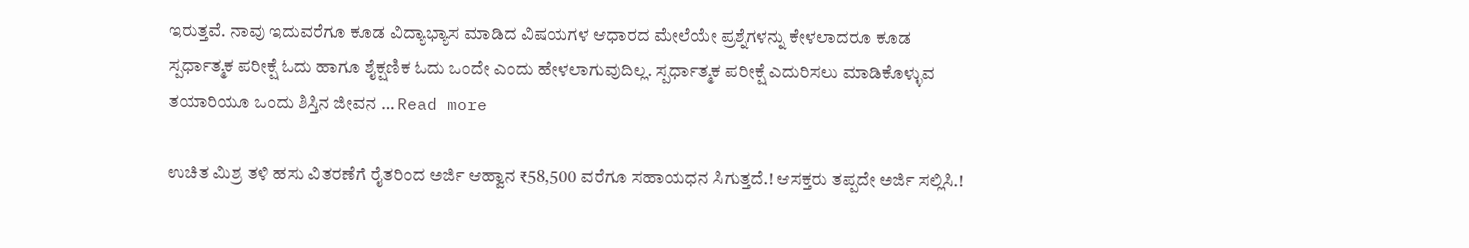ಇರುತ್ತವೆ. ನಾವು ಇದುವರೆಗೂ ಕೂಡ ವಿದ್ಯಾಭ್ಯಾಸ ಮಾಡಿದ ವಿಷಯಗಳ ಆಧಾರದ ಮೇಲೆಯೇ ಪ್ರಶ್ನೆಗಳನ್ನು ಕೇಳಲಾದರೂ ಕೂಡ ಸ್ಪರ್ಧಾತ್ಮಕ ಪರೀಕ್ಷೆ ಓದು ಹಾಗೂ ಶೈಕ್ಷಣಿಕ ಓದು ಒಂದೇ ಎಂದು ಹೇಳಲಾಗುವುದಿಲ್ಲ. ಸ್ಪರ್ಧಾತ್ಮಕ ಪರೀಕ್ಷೆ ಎದುರಿಸಲು ಮಾಡಿಕೊಳ್ಳುವ ತಯಾರಿಯೂ ಒಂದು ಶಿಸ್ತಿನ ಜೀವನ … Read more

ಉಚಿತ ಮಿಶ್ರ ತಳಿ ಹಸು ವಿತರಣೆಗೆ ರೈತರಿಂದ ಅರ್ಜಿ ಆಹ್ವಾನ ₹58,500 ವರೆಗೂ ಸಹಾಯಧನ ಸಿಗುತ್ತದೆ.! ಆಸಕ್ತರು ತಪ್ಪದೇ ಅರ್ಜಿ ಸಲ್ಲಿಸಿ.!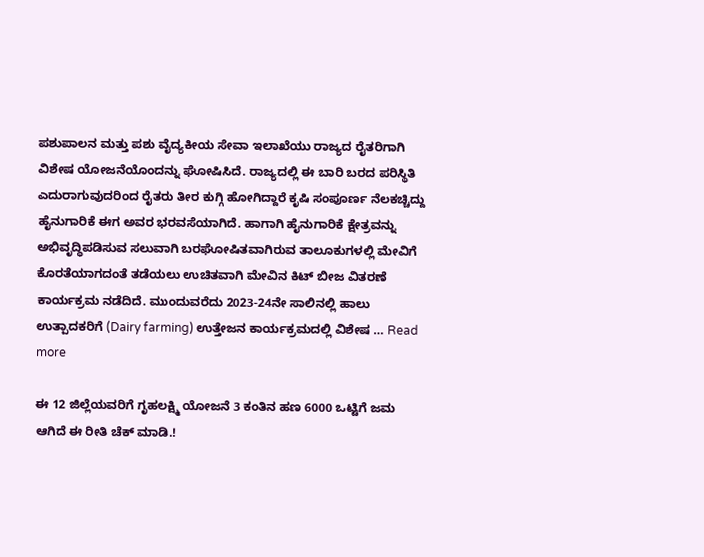ಪಶುಪಾಲನ ಮತ್ತು ಪಶು ವೈದ್ಯಕೀಯ ಸೇವಾ ಇಲಾಖೆಯು ರಾಜ್ಯದ ರೈತರಿಗಾಗಿ ವಿಶೇಷ ಯೋಜನೆಯೊಂದನ್ನು ಘೋಷಿಸಿದೆ. ರಾಜ್ಯದಲ್ಲಿ ಈ ಬಾರಿ ಬರದ ಪರಿಸ್ಥಿತಿ ಎದುರಾಗುವುದರಿಂದ ರೈತರು ತೀರ ಕುಗ್ಗಿ ಹೋಗಿದ್ದಾರೆ ಕೃಷಿ ಸಂಪೂರ್ಣ ನೆಲಕಚ್ಚಿದ್ದು ಹೈನುಗಾರಿಕೆ ಈಗ ಅವರ ಭರವಸೆಯಾಗಿದೆ. ಹಾಗಾಗಿ ಹೈನುಗಾರಿಕೆ ಕ್ಷೇತ್ರವನ್ನು ಅಭಿವೃದ್ಧಿಪಡಿಸುವ ಸಲುವಾಗಿ ಬರಘೋಷಿತವಾಗಿರುವ ತಾಲೂಕುಗಳಲ್ಲಿ ಮೇವಿಗೆ ಕೊರತೆಯಾಗದಂತೆ ತಡೆಯಲು ಉಚಿತವಾಗಿ ಮೇವಿನ ಕಿಟ್ ಬೀಜ ವಿತರಣೆ ಕಾರ್ಯಕ್ರಮ ನಡೆದಿದೆ. ಮುಂದುವರೆದು 2023-24ನೇ ಸಾಲಿನಲ್ಲಿ ಹಾಲು ಉತ್ಪಾದಕರಿಗೆ (Dairy farming) ಉತ್ತೇಜನ ಕಾರ್ಯಕ್ರಮದಲ್ಲಿ ವಿಶೇಷ … Read more

ಈ 12 ಜಿಲ್ಲೆಯವರಿಗೆ ಗೃಹಲಕ್ಷ್ಮಿ ಯೋಜನೆ 3 ಕಂತಿನ ಹಣ 6000 ಒಟ್ಟಿಗೆ ಜಮ ಆಗಿದೆ ಈ ರೀತಿ ಚೆಕ್ ಮಾಡಿ.!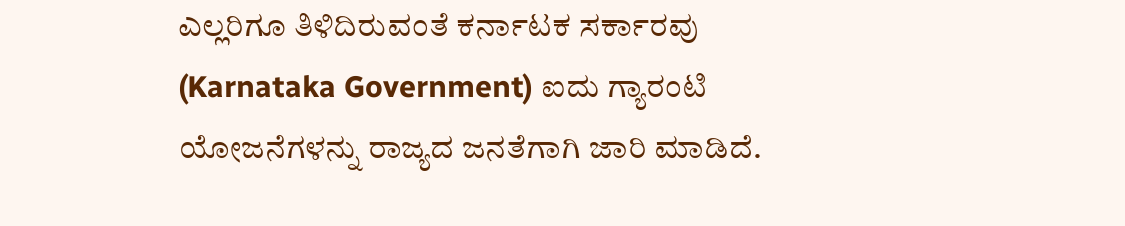ಎಲ್ಲರಿಗೂ ತಿಳಿದಿರುವಂತೆ ಕರ್ನಾಟಕ ಸರ್ಕಾರವು (Karnataka Government) ಐದು ಗ್ಯಾರಂಟಿ ಯೋಜನೆಗಳನ್ನು ರಾಜ್ಯದ ಜನತೆಗಾಗಿ ಜಾರಿ ಮಾಡಿದೆ.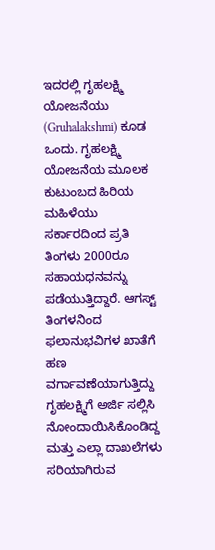ಇದರಲ್ಲಿ ಗೃಹಲಕ್ಷ್ಮಿ ಯೋಜನೆಯು (Gruhalakshmi) ಕೂಡ ಒಂದು. ಗೃಹಲಕ್ಷ್ಮಿ ಯೋಜನೆಯ ಮೂಲಕ ಕುಟುಂಬದ ಹಿರಿಯ ಮಹಿಳೆಯು ಸರ್ಕಾರದಿಂದ ಪ್ರತಿ ತಿಂಗಳು 2000ರೂ ಸಹಾಯಧನವನ್ನು ಪಡೆಯುತ್ತಿದ್ದಾರೆ. ಆಗಸ್ಟ್ ತಿಂಗಳನಿಂದ ಫಲಾನುಭವಿಗಳ ಖಾತೆಗೆ ಹಣ ವರ್ಗಾವಣೆಯಾಗುತ್ತಿದ್ದು ಗೃಹಲಕ್ಷ್ಮಿಗೆ ಅರ್ಜಿ ಸಲ್ಲಿಸಿ ನೋಂದಾಯಿಸಿಕೊಂಡಿದ್ದ ಮತ್ತು ಎಲ್ಲಾ ದಾಖಲೆಗಳು ಸರಿಯಾಗಿರುವ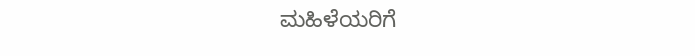ಮಹಿಳೆಯರಿಗೆ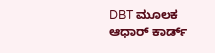DBT ಮೂಲಕ ಆಧಾರ್ ಕಾರ್ಡ್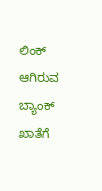ಲಿಂಕ್ ಆಗಿರುವ ಬ್ಯಾಂಕ್ ಖಾತೆಗೆ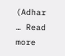(Adhar … Read more